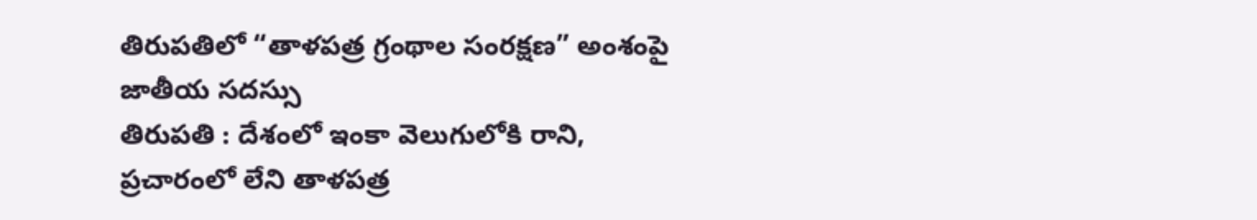తిరుపతిలో “తాళపత్ర గ్రంథాల సంరక్షణ” అంశంపై జాతీయ సదస్సు
తిరుపతి : దేశంలో ఇంకా వెలుగులోకి రాని, ప్రచారంలో లేని తాళపత్ర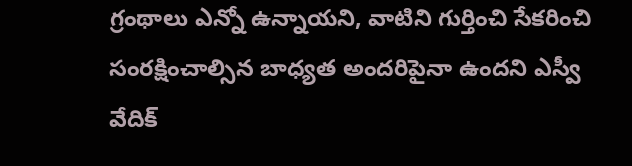గ్రంథాలు ఎన్నో ఉన్నాయని, వాటిని గుర్తించి సేకరించి సంరక్షించాల్సిన బాధ్యత అందరిపైనా ఉందని ఎస్వీ వేదిక్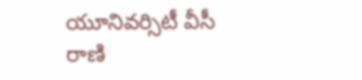యూనివర్సిటీ వీసీ రాణి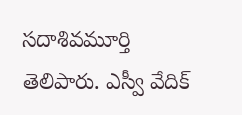సదాశివమూర్తి తెలిపారు. ఎస్వీ వేదిక్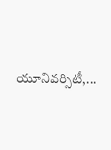యూనివర్సిటీ,...